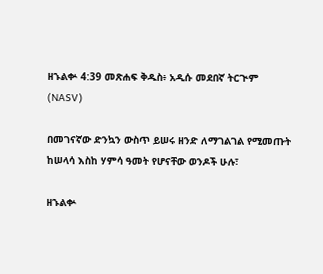ዘኁልቍ 4:39 መጽሐፍ ቅዱስ፥ አዲሱ መደበኛ ትርጒም (NASV)

በመገናኛው ድንኳን ውስጥ ይሠሩ ዘንድ ለማገልገል የሚመጡት ከሠላሳ እስከ ሃምሳ ዓመት የሆናቸው ወንዶች ሁሉ፣

ዘኁልቍ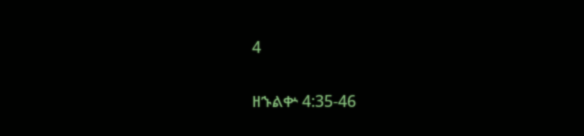4

ዘኁልቍ 4:35-46